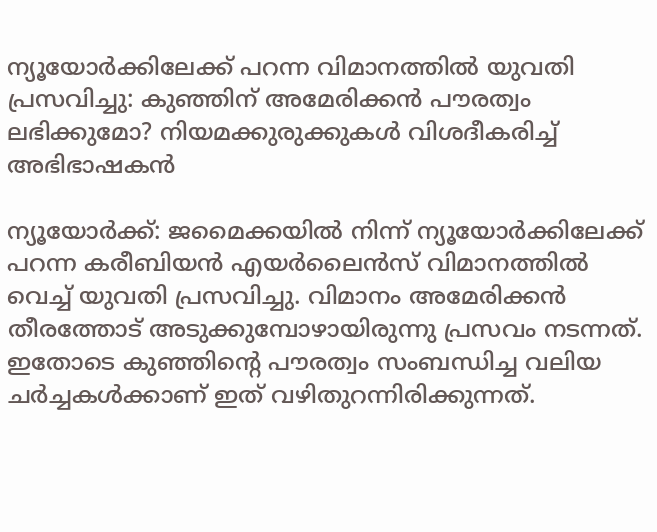ന്യൂയോർക്കിലേക്ക് പറന്ന വിമാനത്തിൽ യുവതി പ്രസവിച്ചു: കുഞ്ഞിന് അമേരിക്കൻ പൗരത്വം ലഭിക്കുമോ? നിയമക്കുരുക്കുകൾ വിശദീകരിച്ച് അഭിഭാഷകൻ

ന്യൂയോർക്ക്: ജമൈക്കയിൽ നിന്ന് ന്യൂയോർക്കിലേക്ക് പറന്ന കരീബിയൻ എയർലൈൻസ് വിമാനത്തിൽ വെച്ച് യുവതി പ്രസവിച്ചു. വിമാനം അമേരിക്കൻ തീരത്തോട് അടുക്കുമ്പോഴായിരുന്നു പ്രസവം നടന്നത്. ഇതോടെ കുഞ്ഞിൻ്റെ പൗരത്വം സംബന്ധിച്ച വലിയ ചർച്ചകൾക്കാണ് ഇത് വഴിതുറന്നിരിക്കുന്നത്.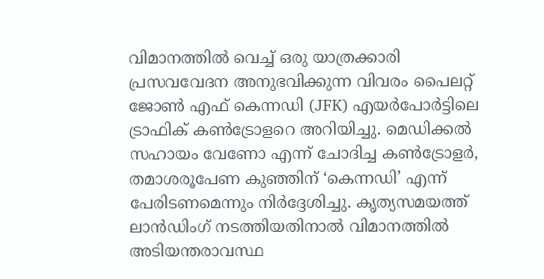വിമാനത്തിൽ വെച്ച് ഒരു യാത്രക്കാരി പ്രസവവേദന അനുഭവിക്കുന്ന വിവരം പൈലറ്റ് ജോൺ എഫ് കെന്നഡി (JFK) എയർപോർട്ടിലെ ട്രാഫിക് കൺട്രോളറെ അറിയിച്ചു. മെഡിക്കൽ സഹായം വേണോ എന്ന് ചോദിച്ച കൺട്രോളർ, തമാശരൂപേണ കുഞ്ഞിന് ‘കെന്നഡി’ എന്ന് പേരിടണമെന്നും നിർദ്ദേശിച്ചു. കൃത്യസമയത്ത് ലാൻഡിംഗ് നടത്തിയതിനാൽ വിമാനത്തിൽ അടിയന്തരാവസ്ഥ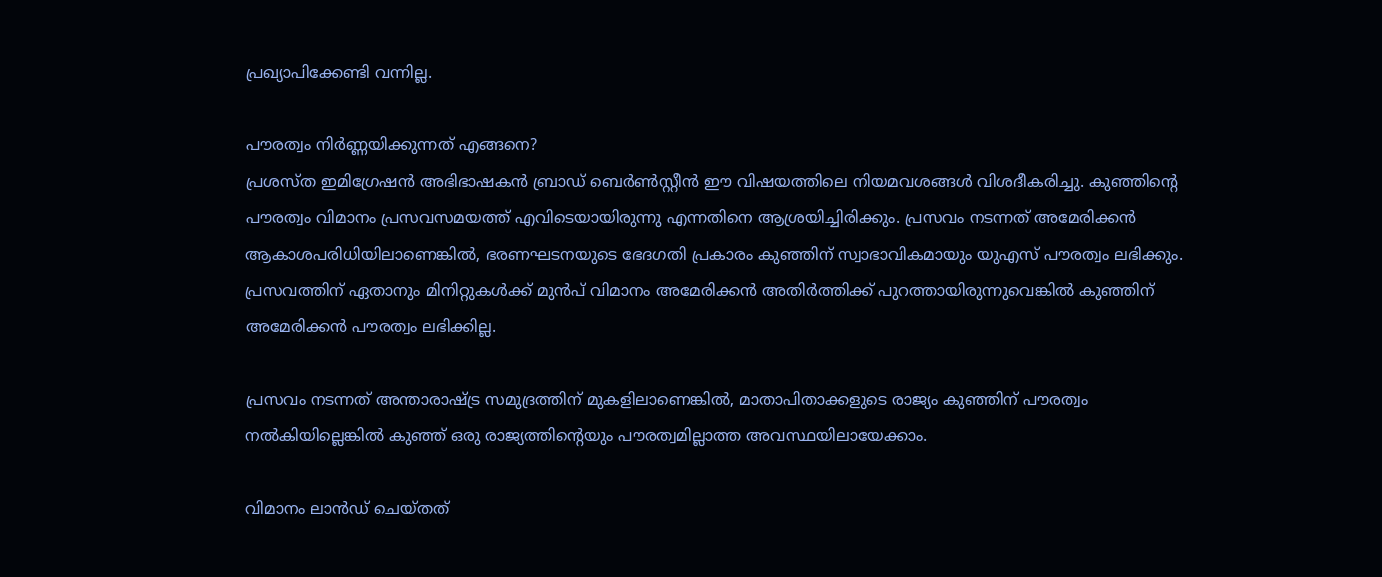പ്രഖ്യാപിക്കേണ്ടി വന്നില്ല.

പൗരത്വം നിർണ്ണയിക്കുന്നത് എങ്ങനെ?
പ്രശസ്ത ഇമിഗ്രേഷൻ അഭിഭാഷകൻ ബ്രാഡ് ബെർൺസ്റ്റീൻ ഈ വിഷയത്തിലെ നിയമവശങ്ങൾ വിശദീകരിച്ചു. കുഞ്ഞിൻ്റെ പൗരത്വം വിമാനം പ്രസവസമയത്ത് എവിടെയായിരുന്നു എന്നതിനെ ആശ്രയിച്ചിരിക്കും. പ്രസവം നടന്നത് അമേരിക്കൻ ആകാശപരിധിയിലാണെങ്കിൽ, ഭരണഘടനയുടെ ഭേദഗതി പ്രകാരം കുഞ്ഞിന് സ്വാഭാവികമായും യുഎസ് പൗരത്വം ലഭിക്കും. പ്രസവത്തിന് ഏതാനും മിനിറ്റുകൾക്ക് മുൻപ് വിമാനം അമേരിക്കൻ അതിർത്തിക്ക് പുറത്തായിരുന്നുവെങ്കിൽ കുഞ്ഞിന് അമേരിക്കൻ പൗരത്വം ലഭിക്കില്ല.

പ്രസവം നടന്നത് അന്താരാഷ്ട്ര സമുദ്രത്തിന് മുകളിലാണെങ്കിൽ, മാതാപിതാക്കളുടെ രാജ്യം കുഞ്ഞിന് പൗരത്വം നൽകിയില്ലെങ്കിൽ കുഞ്ഞ് ഒരു രാജ്യത്തിൻ്റെയും പൗരത്വമില്ലാത്ത അവസ്ഥയിലായേക്കാം.

വിമാനം ലാൻഡ് ചെയ്തത്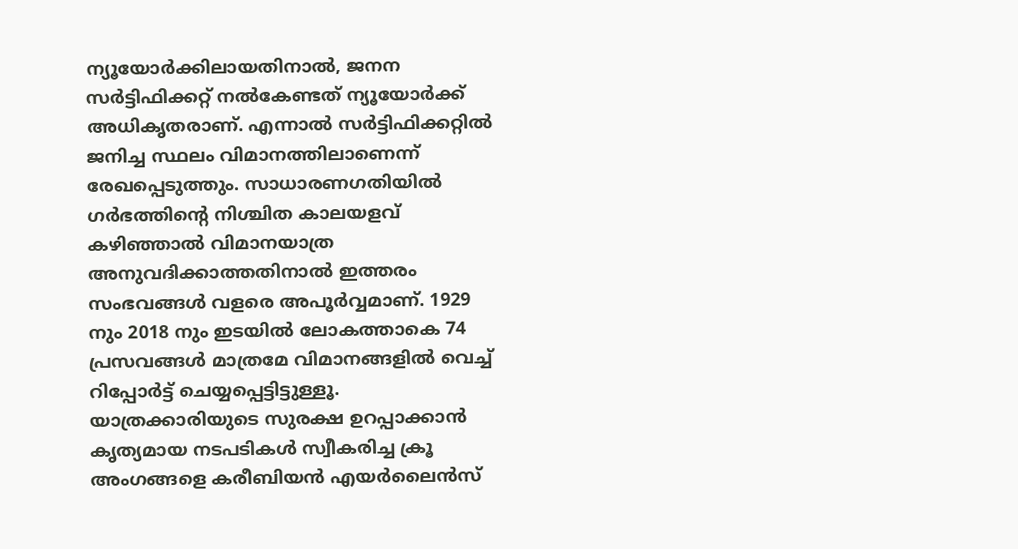ന്യൂയോർക്കിലായതിനാൽ, ജനന സർട്ടിഫിക്കറ്റ് നൽകേണ്ടത് ന്യൂയോർക്ക് അധികൃതരാണ്. എന്നാൽ സർട്ടിഫിക്കറ്റിൽ ജനിച്ച സ്ഥലം വിമാനത്തിലാണെന്ന് രേഖപ്പെടുത്തും. സാധാരണഗതിയിൽ ഗർഭത്തിൻ്റെ നിശ്ചിത കാലയളവ് കഴിഞ്ഞാൽ വിമാനയാത്ര അനുവദിക്കാത്തതിനാൽ ഇത്തരം സംഭവങ്ങൾ വളരെ അപൂർവ്വമാണ്. 1929 നും 2018 നും ഇടയിൽ ലോകത്താകെ 74 പ്രസവങ്ങൾ മാത്രമേ വിമാനങ്ങളിൽ വെച്ച് റിപ്പോർട്ട് ചെയ്യപ്പെട്ടിട്ടുള്ളൂ. യാത്രക്കാരിയുടെ സുരക്ഷ ഉറപ്പാക്കാൻ കൃത്യമായ നടപടികൾ സ്വീകരിച്ച ക്രൂ അംഗങ്ങളെ കരീബിയൻ എയർലൈൻസ്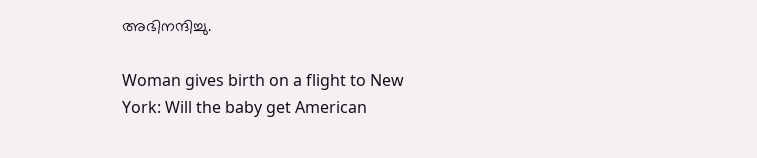അഭിനന്ദിച്ചു.

Woman gives birth on a flight to New York: Will the baby get American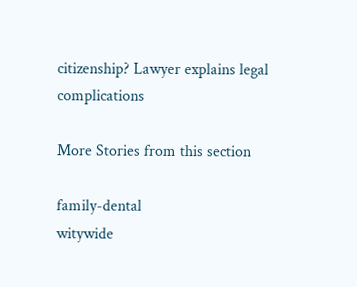citizenship? Lawyer explains legal complications

More Stories from this section

family-dental
witywide